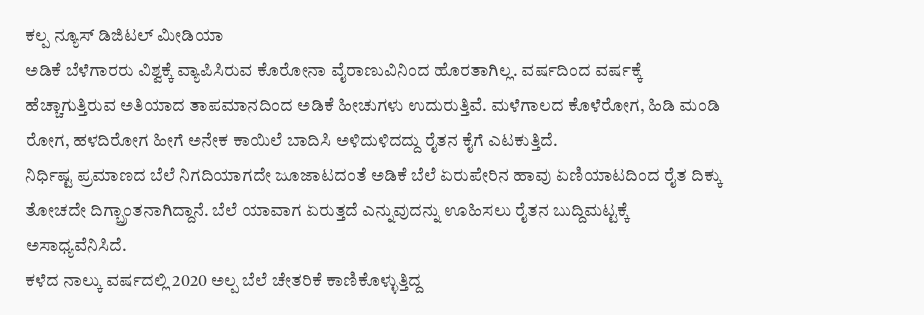ಕಲ್ಪ ನ್ಯೂಸ್ ಡಿಜಿಟಲ್ ಮೀಡಿಯಾ
ಅಡಿಕೆ ಬೆಳೆಗಾರರು ವಿಶ್ವಕ್ಕೆ ವ್ಯಾಪಿಸಿರುವ ಕೊರೋನಾ ವೈರಾಣುವಿನಿಂದ ಹೊರತಾಗಿಲ್ಲ. ವರ್ಷದಿಂದ ವರ್ಷಕ್ಕೆ ಹೆಚ್ಚಾಗುತ್ತಿರುವ ಅತಿಯಾದ ತಾಪಮಾನದಿಂದ ಅಡಿಕೆ ಹೀಚುಗಳು ಉದುರುತ್ತಿವೆ. ಮಳೆಗಾಲದ ಕೊಳೆರೋಗ, ಹಿಡಿ ಮಂಡಿ ರೋಗ, ಹಳದಿರೋಗ ಹೀಗೆ ಅನೇಕ ಕಾಯಿಲೆ ಬಾದಿಸಿ ಅಳಿದುಳಿದದ್ದು ರೈತನ ಕೈಗೆ ಎಟಕುತ್ತಿದೆ.
ನಿರ್ಧಿಷ್ಟ ಪ್ರಮಾಣದ ಬೆಲೆ ನಿಗದಿಯಾಗದೇ ಜೂಜಾಟದಂತೆ ಅಡಿಕೆ ಬೆಲೆ ಏರುಪೇರಿನ ಹಾವು ಏಣಿಯಾಟದಿಂದ ರೈತ ದಿಕ್ಕು ತೋಚದೇ ದಿಗ್ಬ್ರಾಂತನಾಗಿದ್ದಾನೆ. ಬೆಲೆ ಯಾವಾಗ ಏರುತ್ತದೆ ಎನ್ನುವುದನ್ನು ಊಹಿಸಲು ರೈತನ ಬುದ್ದಿಮಟ್ಟಕ್ಕೆ ಅಸಾಧ್ಯವೆನಿಸಿದೆ.
ಕಳೆದ ನಾಲ್ಕು ವರ್ಷದಲ್ಲಿ 2020 ಅಲ್ಪ ಬೆಲೆ ಚೇತರಿಕೆ ಕಾಣಿಕೊಳ್ಳುತ್ತಿದ್ದ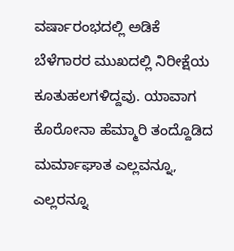ವರ್ಷಾರಂಭದಲ್ಲಿ ಅಡಿಕೆ ಬೆಳೆಗಾರರ ಮುಖದಲ್ಲಿ ನಿರೀಕ್ಷೆಯ ಕೂತುಹಲಗಳಿದ್ದವು. ಯಾವಾಗ ಕೊರೋನಾ ಹೆಮ್ಮಾರಿ ತಂದ್ದೊಡಿದ ಮರ್ಮಾಘಾತ ಎಲ್ಲವನ್ನೂ, ಎಲ್ಲರನ್ನೂ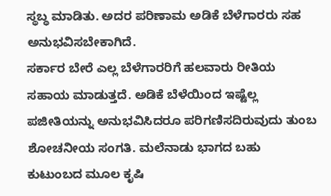ಸ್ಥಬ್ಧ ಮಾಡಿತು. ಅದರ ಪರಿಣಾಮ ಅಡಿಕೆ ಬೆಳೆಗಾರರು ಸಹ ಅನುಭವಿಸಬೇಕಾಗಿದೆ.
ಸರ್ಕಾರ ಬೇರೆ ಎಲ್ಲ ಬೆಳೆಗಾರರಿಗೆ ಹಲವಾರು ರೀತಿಯ ಸಹಾಯ ಮಾಡುತ್ತದೆ. ಅಡಿಕೆ ಬೆಳೆಯಿಂದ ಇಷ್ಟೆಲ್ಲ ಪಜೀತಿಯನ್ನು ಅನುಭವಿಸಿದರೂ ಪರಿಗಣಿಸದಿರುವುದು ತುಂಬ ಶೋಚನೀಯ ಸಂಗತಿ. ಮಲೆನಾಡು ಭಾಗದ ಬಹು ಕುಟುಂಬದ ಮೂಲ ಕೃಷಿ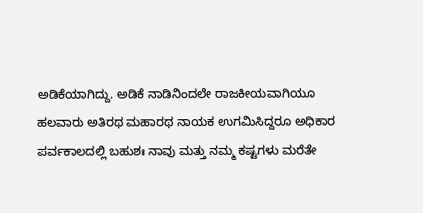ಅಡಿಕೆಯಾಗಿದ್ದು. ಅಡಿಕೆ ನಾಡಿನಿಂದಲೇ ರಾಜಕೀಯವಾಗಿಯೂ ಹಲವಾರು ಅತಿರಥ ಮಹಾರಥ ನಾಯಕ ಉಗಮಿಸಿದ್ದರೂ ಅಧಿಕಾರ ಪರ್ವಕಾಲದಲ್ಲಿ ಬಹುಶಃ ನಾವು ಮತ್ತು ನಮ್ಮ ಕಷ್ಟಗಳು ಮರೆತೇ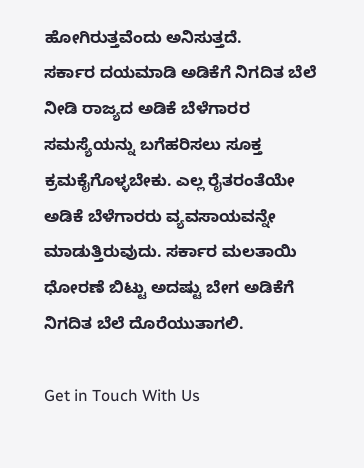ಹೋಗಿರುತ್ತವೆಂದು ಅನಿಸುತ್ತದೆ.
ಸರ್ಕಾರ ದಯಮಾಡಿ ಅಡಿಕೆಗೆ ನಿಗದಿತ ಬೆಲೆ ನೀಡಿ ರಾಜ್ಯದ ಅಡಿಕೆ ಬೆಳೆಗಾರರ ಸಮಸ್ಯೆಯನ್ನು ಬಗೆಹರಿಸಲು ಸೂಕ್ತ ಕ್ರಮಕೈಗೊಳ್ಳಬೇಕು. ಎಲ್ಲ ರೈತರಂತೆಯೇ ಅಡಿಕೆ ಬೆಳೆಗಾರರು ವ್ಯವಸಾಯವನ್ನೇ ಮಾಡುತ್ತಿರುವುದು. ಸರ್ಕಾರ ಮಲತಾಯಿ ಧೋರಣೆ ಬಿಟ್ಟು ಅದಷ್ಟು ಬೇಗ ಅಡಿಕೆಗೆ ನಿಗದಿತ ಬೆಲೆ ದೊರೆಯುತಾಗಲಿ.

Get in Touch With Us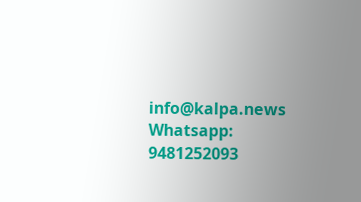info@kalpa.news Whatsapp: 9481252093